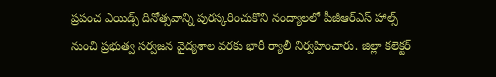ప్రపంచ ఎయిడ్స్ దినోత్సవాన్ని పురస్కరించుకొని నంద్యాలలో పీజీఆర్ఎస్ హాల్స్ నుంచి ప్రభుత్వ సర్వజన వైద్యశాల వరకు భారీ ర్యాలీ నిర్వహించారు. జిల్లా కలెక్టర్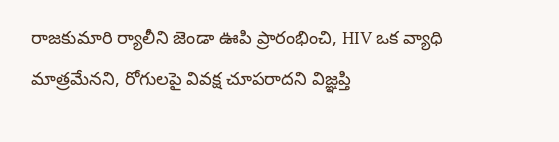రాజకుమారి ర్యాలీని జెండా ఊపి ప్రారంభించి, HIV ఒక వ్యాధి మాత్రమేనని, రోగులపై వివక్ష చూపరాదని విజ్ఞప్తి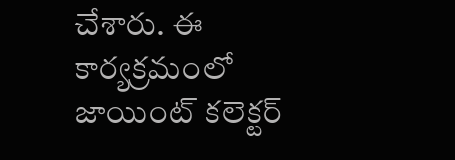చేశారు. ఈ కార్యక్రమంలో జాయింట్ కలెక్టర్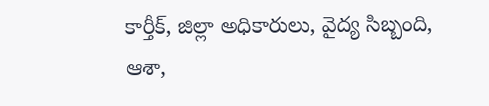కార్తీక్, జిల్లా అధికారులు, వైద్య సిబ్బంది, ఆశా,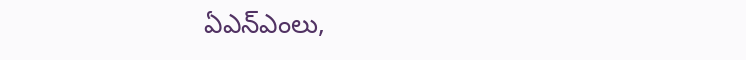ఏఎన్ఎంలు,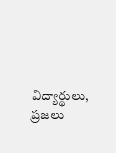విద్యార్థులు, ప్రజలు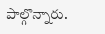పాల్గొన్నారు.